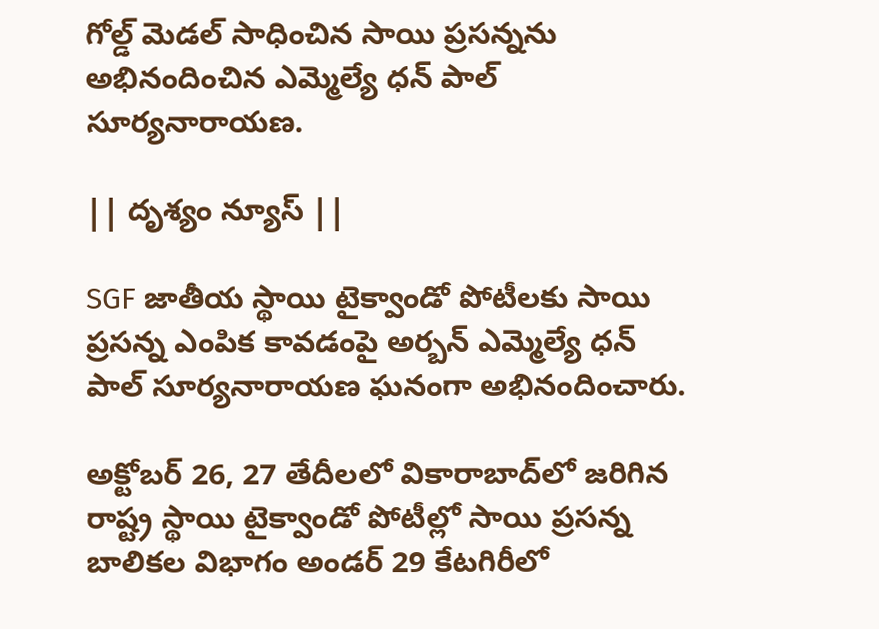గోల్డ్ మెడల్ సాధించిన సాయి ప్రసన్నను అభినందించిన ఎమ్మెల్యే ధన్ పాల్ సూర్యనారాయణ.

|| దృశ్యం న్యూస్ ||

SGF జాతీయ స్థాయి టైక్వాండో పోటీలకు సాయి ప్రసన్న ఎంపిక కావడంపై అర్బన్ ఎమ్మెల్యే ధన్ పాల్ సూర్యనారాయణ ఘనంగా అభినందించారు.

అక్టోబర్ 26, 27 తేదీలలో వికారాబాద్‌లో జరిగిన రాష్ట్ర స్థాయి టైక్వాండో పోటీల్లో సాయి ప్రసన్న బాలికల విభాగం అండర్ 29 కేటగిరీలో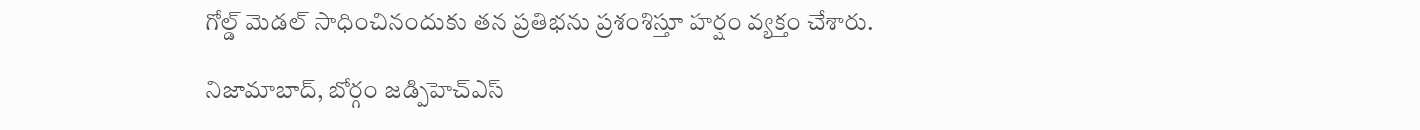గోల్డ్ మెడల్ సాధించినందుకు తన ప్రతిభను ప్రశంశిస్తూ హర్షం వ్యక్తం చేశారు.

నిజామాబాద్, బోర్గం జడ్పిహెచ్ఎస్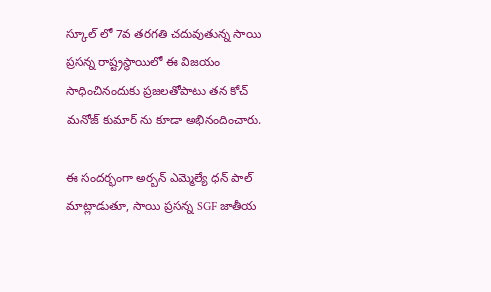స్కూల్ లో 7వ తరగతి చదువుతున్న సాయి ప్రసన్న రాష్ట్రస్థాయిలో ఈ విజయం సాధించినందుకు ప్రజలతోపాటు తన కోచ్ మనోజ్ కుమార్ ను కూడా అభినందించారు.

ఈ సందర్భంగా అర్బన్ ఎమ్మెల్యే ధన్ పాల్ మాట్లాడుతూ, సాయి ప్రసన్న SGF జాతీయ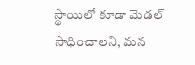స్థాయిలో కూడా మెడల్ సాధించాలని, మన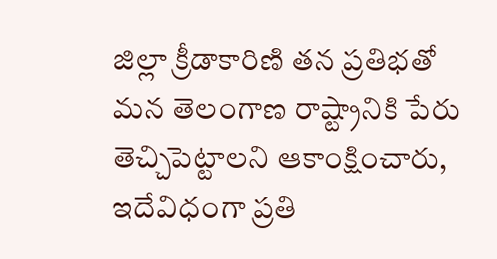జిల్లా క్రీడాకారిణి తన ప్రతిభతో మన తెలంగాణ రాష్ట్రానికి పేరు తెచ్చిపెట్టాలని ఆకాంక్షించారు, ఇదేవిధంగా ప్రతి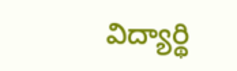విద్యార్థి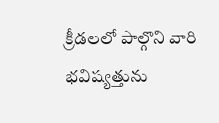క్రీడలలో పాల్గొని వారి భవిష్యత్తును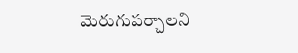మెరుగుపర్చాలని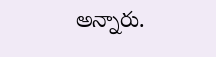అన్నారు.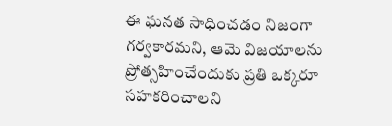ఈ ఘనత సాధించడం నిజంగా గర్వకారమని, ఆమె విజయాలను ప్రోత్సహించేందుకు ప్రతి ఒక్కరూ సహకరించాలని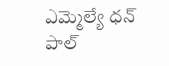ఎమ్మెల్యే ధన్ పాల్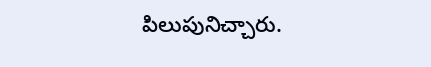పిలుపునిచ్చారు.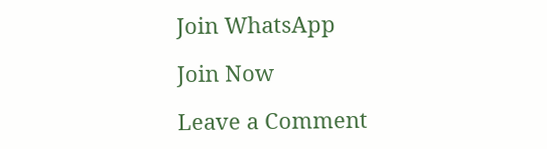Join WhatsApp

Join Now

Leave a Comment